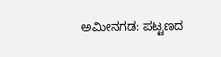ಅಮೀನಗಡ: ಪಟ್ಟಣದ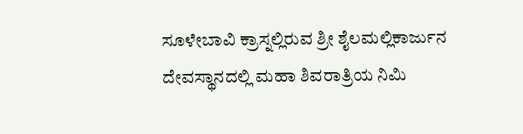ಸೂಳೇಬಾವಿ ಕ್ರಾಸ್ನಲ್ಲಿರುವ ಶ್ರೀ ಶೈಲಮಲ್ಲಿಕಾರ್ಜುನ ದೇವಸ್ಥಾನದಲ್ಲಿ ಮಹಾ ಶಿವರಾತ್ರಿಯ ನಿಮಿ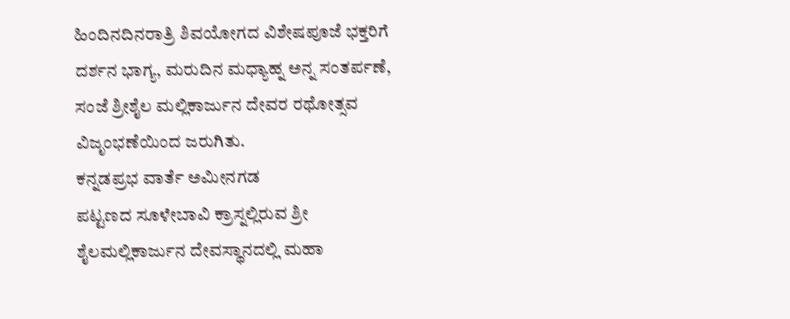ಹಿಂದಿನದಿನರಾತ್ರಿ ಶಿವಯೋಗದ ವಿಶೇಷಪೂಜೆ ಭಕ್ತರಿಗೆ ದರ್ಶನ ಭಾಗ್ಯ, ಮರುದಿನ ಮಧ್ಯಾಹ್ನ ಅನ್ನ ಸಂತರ್ಪಣೆ, ಸಂಜೆ ಶ್ರೀಶೈಲ ಮಲ್ಲಿಕಾರ್ಜುನ ದೇವರ ರಥೋತ್ಸವ ವಿಜೃಂಭಣೆಯಿಂದ ಜರುಗಿತು.
ಕನ್ನಡಪ್ರಭ ವಾರ್ತೆ ಅಮೀನಗಡ
ಪಟ್ಟಣದ ಸೂಳೇಬಾವಿ ಕ್ರಾಸ್ನಲ್ಲಿರುವ ಶ್ರೀ ಶೈಲಮಲ್ಲಿಕಾರ್ಜುನ ದೇವಸ್ಥಾನದಲ್ಲಿ ಮಹಾ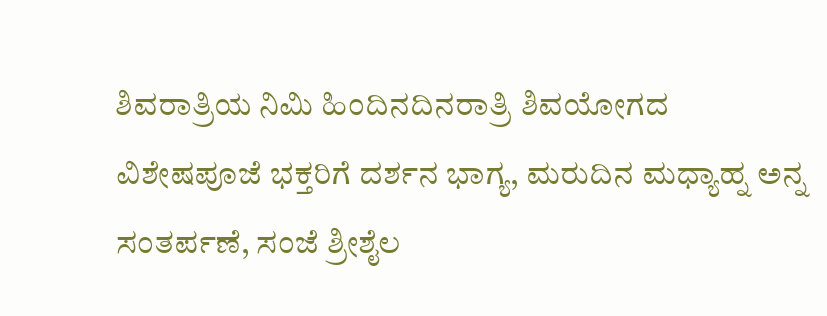ಶಿವರಾತ್ರಿಯ ನಿಮಿ ಹಿಂದಿನದಿನರಾತ್ರಿ ಶಿವಯೋಗದ ವಿಶೇಷಪೂಜೆ ಭಕ್ತರಿಗೆ ದರ್ಶನ ಭಾಗ್ಯ, ಮರುದಿನ ಮಧ್ಯಾಹ್ನ ಅನ್ನ ಸಂತರ್ಪಣೆ, ಸಂಜೆ ಶ್ರೀಶೈಲ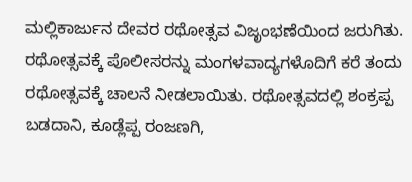ಮಲ್ಲಿಕಾರ್ಜುನ ದೇವರ ರಥೋತ್ಸವ ವಿಜೃಂಭಣೆಯಿಂದ ಜರುಗಿತು.
ರಥೋತ್ಸವಕ್ಕೆ ಪೊಲೀಸರನ್ನು ಮಂಗಳವಾದ್ಯಗಳೊದಿಗೆ ಕರೆ ತಂದು ರಥೋತ್ಸವಕ್ಕೆ ಚಾಲನೆ ನೀಡಲಾಯಿತು. ರಥೋತ್ಸವದಲ್ಲಿ ಶಂಕ್ರಪ್ಪ ಬಡದಾನಿ, ಕೂಡ್ಲೆಪ್ಪ ರಂಜಣಗಿ,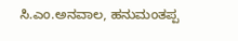ಸಿ.ಎಂ.ಅನವಾಲ, ಹನುಮಂತಪ್ಪ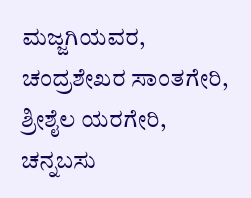ಮಜ್ಜಗಿಯವರ, ಚಂದ್ರಶೇಖರ ಸಾಂತಗೇರಿ, ಶ್ರೀಶೈಲ ಯರಗೇರಿ, ಚನ್ನಬಸು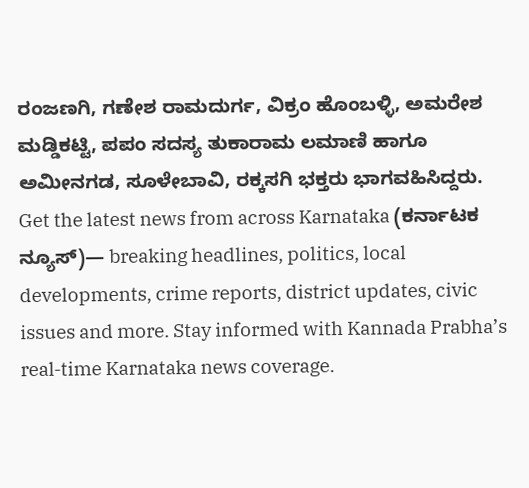ರಂಜಣಗಿ, ಗಣೇಶ ರಾಮದುರ್ಗ, ವಿಕ್ರಂ ಹೊಂಬಳ್ಳಿ, ಅಮರೇಶ ಮಡ್ಡಿಕಟ್ಟಿ, ಪಪಂ ಸದಸ್ಯ ತುಕಾರಾಮ ಲಮಾಣಿ ಹಾಗೂ ಅಮೀನಗಡ, ಸೂಳೇಬಾವಿ, ರಕ್ಕಸಗಿ ಭಕ್ತರು ಭಾಗವಹಿಸಿದ್ದರು.
Get the latest news from across Karnataka (ಕರ್ನಾಟಕ ನ್ಯೂಸ್)— breaking headlines, politics, local developments, crime reports, district updates, civic issues and more. Stay informed with Kannada Prabha’s real‑time Karnataka news coverage.